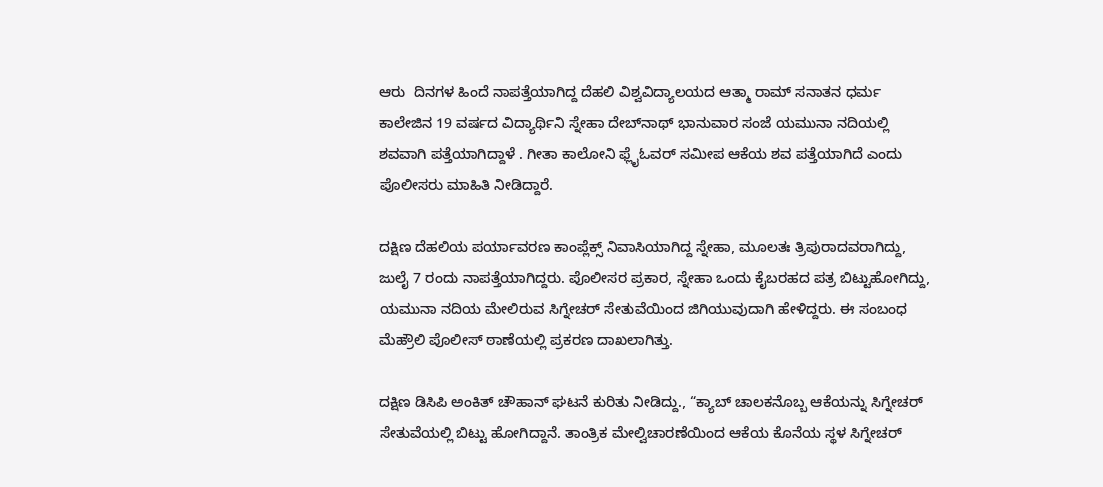ಆರು  ದಿನಗಳ ಹಿಂದೆ ನಾಪತ್ತೆಯಾಗಿದ್ದ ದೆಹಲಿ ವಿಶ್ವವಿದ್ಯಾಲಯದ ಆತ್ಮಾ ರಾಮ್ ಸನಾತನ ಧರ್ಮ ಕಾಲೇಜಿನ 19 ವರ್ಷದ ವಿದ್ಯಾರ್ಥಿನಿ ಸ್ನೇಹಾ ದೇಬ್‌ನಾಥ್ ಭಾನುವಾರ ಸಂಜೆ ಯಮುನಾ ನದಿಯಲ್ಲಿ ಶವವಾಗಿ ಪತ್ತೆಯಾಗಿದ್ದಾಳೆ . ಗೀತಾ ಕಾಲೋನಿ ಫ್ಲೈಓವರ್ ಸಮೀಪ ಆಕೆಯ ಶವ ಪತ್ತೆಯಾಗಿದೆ ಎಂದು ಪೊಲೀಸರು ಮಾಹಿತಿ ನೀಡಿದ್ದಾರೆ.

ದಕ್ಷಿಣ ದೆಹಲಿಯ ಪರ್ಯಾವರಣ ಕಾಂಪ್ಲೆಕ್ಸ್ ನಿವಾಸಿಯಾಗಿದ್ದ ಸ್ನೇಹಾ, ಮೂಲತಃ ತ್ರಿಪುರಾದವರಾಗಿದ್ದು, ಜುಲೈ 7 ರಂದು ನಾಪತ್ತೆಯಾಗಿದ್ದರು. ಪೊಲೀಸರ ಪ್ರಕಾರ, ಸ್ನೇಹಾ ಒಂದು ಕೈಬರಹದ ಪತ್ರ ಬಿಟ್ಟುಹೋಗಿದ್ದು, ಯಮುನಾ ನದಿಯ ಮೇಲಿರುವ ಸಿಗ್ನೇಚರ್ ಸೇತುವೆಯಿಂದ ಜಿಗಿಯುವುದಾಗಿ ಹೇಳಿದ್ದರು. ಈ ಸಂಬಂಧ ಮೆಹ್ರೌಲಿ ಪೊಲೀಸ್ ಠಾಣೆಯಲ್ಲಿ ಪ್ರಕರಣ ದಾಖಲಾಗಿತ್ತು.

ದಕ್ಷಿಣ ಡಿಸಿಪಿ ಅಂಕಿತ್ ಚೌಹಾನ್ ಘಟನೆ ಕುರಿತು ನೀಡಿದ್ದು., “ಕ್ಯಾಬ್ ಚಾಲಕನೊಬ್ಬ ಆಕೆಯನ್ನು ಸಿಗ್ನೇಚರ್ ಸೇತುವೆಯಲ್ಲಿ ಬಿಟ್ಟು ಹೋಗಿದ್ದಾನೆ. ತಾಂತ್ರಿಕ ಮೇಲ್ವಿಚಾರಣೆಯಿಂದ ಆಕೆಯ ಕೊನೆಯ ಸ್ಥಳ ಸಿಗ್ನೇಚರ್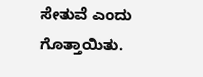ಸೇತುವೆ ಎಂದು ಗೊತ್ತಾಯಿತು.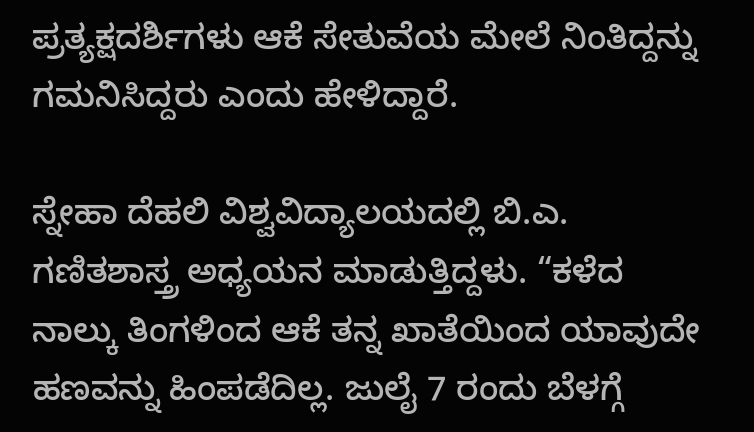ಪ್ರತ್ಯಕ್ಷದರ್ಶಿಗಳು ಆಕೆ ಸೇತುವೆಯ ಮೇಲೆ ನಿಂತಿದ್ದನ್ನು ಗಮನಿಸಿದ್ದರು ಎಂದು ಹೇಳಿದ್ದಾರೆ.

ಸ್ನೇಹಾ ದೆಹಲಿ ವಿಶ್ವವಿದ್ಯಾಲಯದಲ್ಲಿ ಬಿ.ಎ. ಗಣಿತಶಾಸ್ತ್ರ ಅಧ್ಯಯನ ಮಾಡುತ್ತಿದ್ದಳು. “ಕಳೆದ ನಾಲ್ಕು ತಿಂಗಳಿಂದ ಆಕೆ ತನ್ನ ಖಾತೆಯಿಂದ ಯಾವುದೇ ಹಣವನ್ನು ಹಿಂಪಡೆದಿಲ್ಲ. ಜುಲೈ 7 ರಂದು ಬೆಳಗ್ಗೆ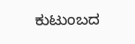ಕುಟುಂಬದ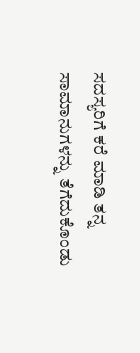ಸದಸ್ಯರಿಗೆ ಕರೆ ಮಾಡಿ ತನ್ನ ಸಾಮಾನುಗಳನ್ನು ತೆಗೆದುಕೊಂಡು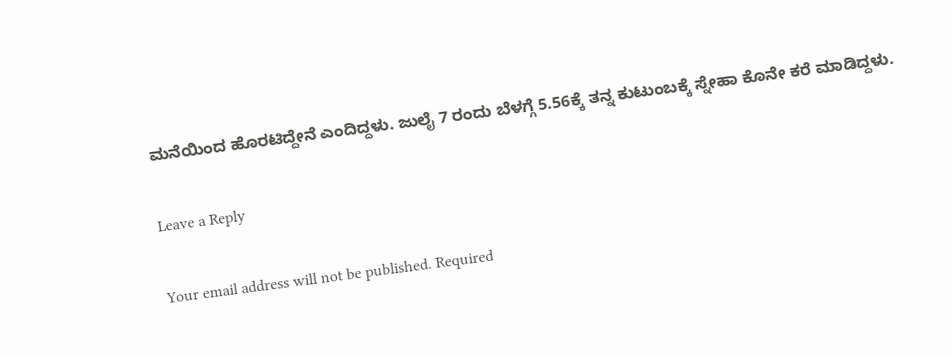ಮನೆಯಿಂದ ಹೊರಟಿದ್ದೇನೆ ಎಂದಿದ್ದಳು. ಜುಲೈ 7 ರಂದು ಬೆಳಗ್ಗೆ 5.56ಕ್ಕೆ ತನ್ನ ಕುಟುಂಬಕ್ಕೆ ಸ್ನೇಹಾ ಕೊನೇ ಕರೆ ಮಾಡಿದ್ದಳು.

Leave a Reply

Your email address will not be published. Required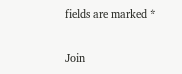fields are marked *

Join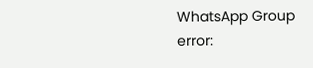WhatsApp Group
error: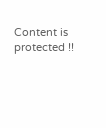Content is protected !!